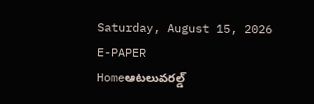Saturday, August 15, 2026
E-PAPER
Homeఆటలువరల్డ్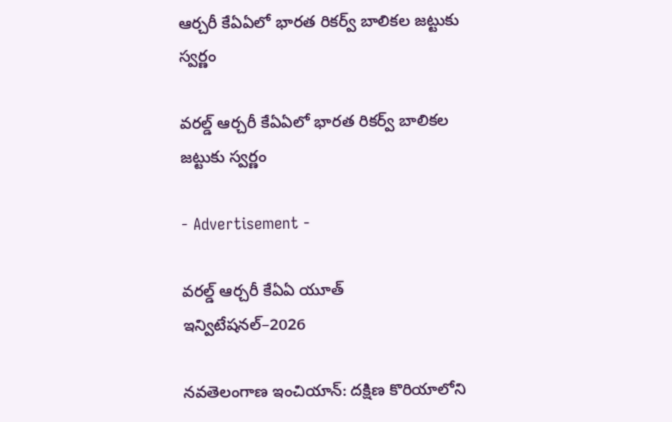ఆర్చరీ కేఏఏలో భారత రికర్వ్ బాలికల జట్టుకు స్వర్ణం

వరల్డ్ ఆర్చరీ కేఏఏలో భారత రికర్వ్ బాలికల జట్టుకు స్వర్ణం

- Advertisement -

వరల్డ్ ఆర్చరీ కేఏఏ యూత్ ఇన్విటేషనల్‌–2026

నవతెలంగాణ ఇంచియాన్: దక్షిణ కొరియాలోని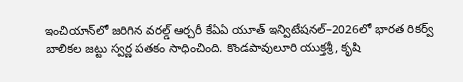ఇంచియాన్‌లో జరిగిన వరల్డ్ ఆర్చరీ కేఏఏ యూత్ ఇన్విటేషనల్‌–2026లో భారత రికర్వ్ బాలికల జట్టు స్వర్ణ పతకం సాధించింది. కొండపావులూరి యుక్తశ్రీ, కృషి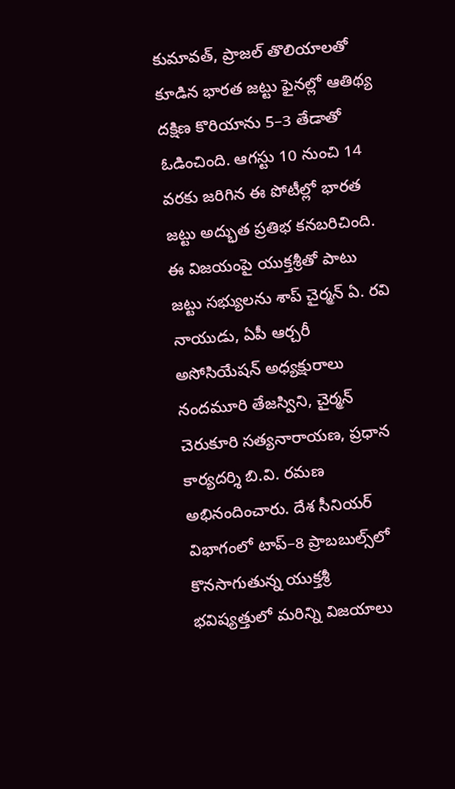కుమావత్, ప్రాజల్ తొలియాలతో కూడిన భారత జట్టు ఫైనల్లో ఆతిథ్య దక్షిణ కొరియాను 5–3 తేడాతో ఓడించింది. ఆగస్టు 10 నుంచి 14 వరకు జరిగిన ఈ పోటీల్లో భారత జట్టు అద్భుత ప్రతిభ కనబరిచింది. ఈ విజయంపై యుక్తశ్రీతో పాటు జట్టు సభ్యులను శాప్ చైర్మన్ ఏ. రవి నాయుడు, ఏపీ ఆర్చరీ అసోసియేషన్ అధ్యక్షురాలు నందమూరి తేజస్విని, చైర్మన్ చెరుకూరి సత్యనారాయణ, ప్రధాన కార్యదర్శి బి.వి. రమణ అభినందించారు. దేశ సీనియర్ విభాగంలో టాప్‌–8 ప్రాబబుల్స్‌లో కొనసాగుతున్న యుక్తశ్రీ భవిష్యత్తులో మరిన్ని విజయాలు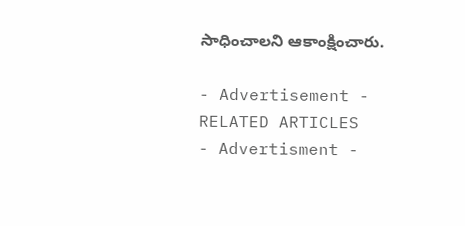సాధించాలని ఆకాంక్షించారు.

- Advertisement -
RELATED ARTICLES
- Advertisment -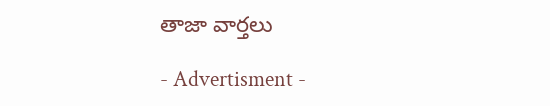తాజా వార్తలు

- Advertisment -